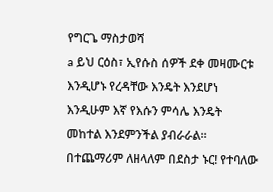የግርጌ ማስታወሻ
a ይህ ርዕስ፣ ኢየሱስ ሰዎች ደቀ መዛሙርቱ እንዲሆኑ የረዳቸው እንዴት እንደሆነ እንዲሁም እኛ የእሱን ምሳሌ እንዴት መከተል እንደምንችል ያብራራል። በተጨማሪም ለዘላለም በደስታ ኑር! የተባለው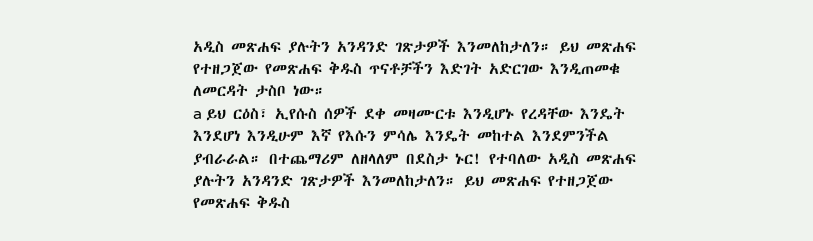አዲስ መጽሐፍ ያሉትን አንዳንድ ገጽታዎች እንመለከታለን። ይህ መጽሐፍ የተዘጋጀው የመጽሐፍ ቅዱስ ጥናቶቻችን እድገት አድርገው እንዲጠመቁ ለመርዳት ታስቦ ነው።
a ይህ ርዕስ፣ ኢየሱስ ሰዎች ደቀ መዛሙርቱ እንዲሆኑ የረዳቸው እንዴት እንደሆነ እንዲሁም እኛ የእሱን ምሳሌ እንዴት መከተል እንደምንችል ያብራራል። በተጨማሪም ለዘላለም በደስታ ኑር! የተባለው አዲስ መጽሐፍ ያሉትን አንዳንድ ገጽታዎች እንመለከታለን። ይህ መጽሐፍ የተዘጋጀው የመጽሐፍ ቅዱስ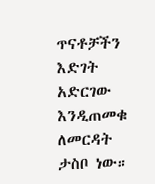ጥናቶቻችን እድገት አድርገው እንዲጠመቁ ለመርዳት ታስቦ ነው።